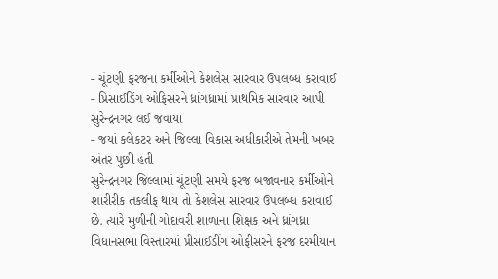- ચૂંટણી ફરજના કર્મીઓને કેશલેસ સારવાર ઉપલબ્ધ કરાવાઈ
- પ્રિસાઈડિંગ ઓફિસરને ધ્રાંગધ્રામાં પ્રાથમિક સારવાર આપી સુરેન્દ્રનગર લઈ જવાયા
- જયાં કલેકટર અને જિલ્લા વિકાસ અધીકારીએ તેમની ખબર અંતર પુછી હતી
સુરેન્દ્રનગર જિલ્લામાં ચૂંટણી સમયે ફરજ બજાવનાર કર્મીઓને શારીરીક તકલીફ થાય તો કેશલેસ સારવાર ઉપલબ્ધ કરાવાઈ છે. ત્યારે મુળીની ગોદાવરી શાળાના શિક્ષક અને ધ્રાંગધ્રા વિધાનસભા વિસ્તારમાં પ્રીસાઈડીંગ ઓફીસરને ફરજ દરમીયાન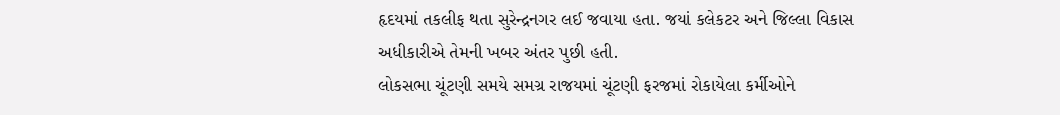હૃદયમાં તકલીફ થતા સુરેન્દ્રનગર લઈ જવાયા હતા. જયાં કલેકટર અને જિલ્લા વિકાસ અધીકારીએ તેમની ખબર અંતર પુછી હતી.
લોકસભા ચૂંટણી સમયે સમગ્ર રાજયમાં ચૂંટણી ફરજમાં રોકાયેલા કર્મીઓને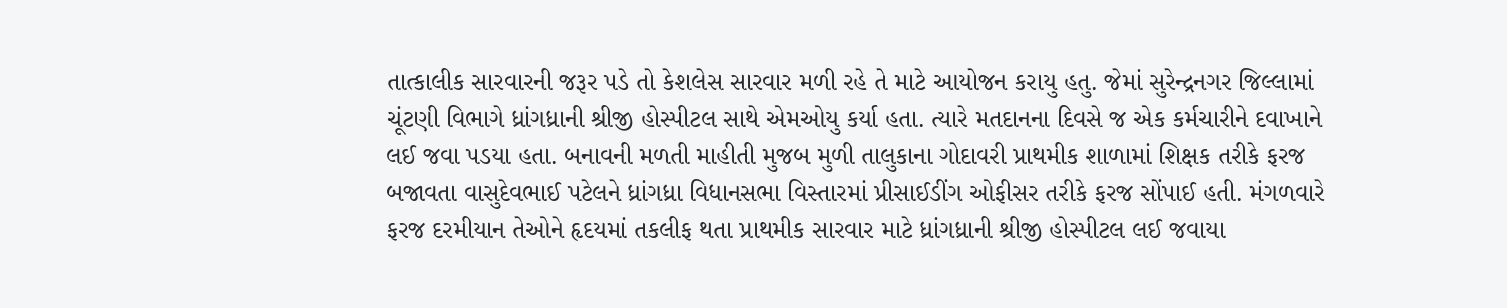તાત્કાલીક સારવારની જરૂર પડે તો કેશલેસ સારવાર મળી રહે તે માટે આયોજન કરાયુ હતુ. જેમાં સુરેન્દ્રનગર જિલ્લામાં ચૂંટણી વિભાગે ધ્રાંગધ્રાની શ્રીજી હોસ્પીટલ સાથે એમઓયુ કર્યા હતા. ત્યારે મતદાનના દિવસે જ એક કર્મચારીને દવાખાને લઈ જવા પડયા હતા. બનાવની મળતી માહીતી મુજબ મુળી તાલુકાના ગોદાવરી પ્રાથમીક શાળામાં શિક્ષક તરીકે ફરજ બજાવતા વાસુદેવભાઈ પટેલને ધ્રાંગધ્રા વિધાનસભા વિસ્તારમાં પ્રીસાઈડીંગ ઓફીસર તરીકે ફરજ સોંપાઈ હતી. મંગળવારે ફરજ દરમીયાન તેઓને હૃદયમાં તકલીફ થતા પ્રાથમીક સારવાર માટે ધ્રાંગધ્રાની શ્રીજી હોસ્પીટલ લઈ જવાયા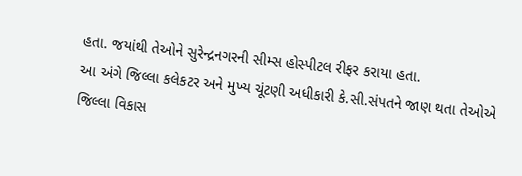હતા. જયાંથી તેઓને સુરેન્દ્રનગરની સીમ્સ હોસ્પીટલ રીફર કરાયા હતા.
આ અંગે જિલ્લા કલેકટર અને મુખ્ય ચૂંટણી અધીકારી કે.સી.સંપતને જાણ થતા તેઓએ જિલ્લા વિકાસ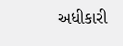અધીકારી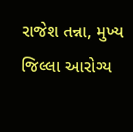રાજેશ તન્ના, મુખ્ય જિલ્લા આરોગ્ય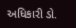અધિકારી ડો.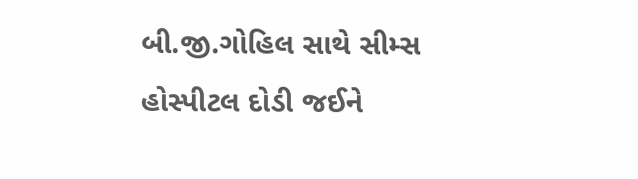બી.જી.ગોહિલ સાથે સીમ્સ હોસ્પીટલ દોડી જઈને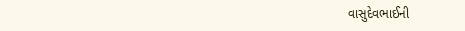વાસુદેવભાઈની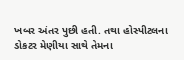ખબર અંતર પુછી હતી. તથા હોસ્પીટલના ડોકટર મેણીયા સાથે તેમના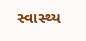સ્વાસ્થ્ય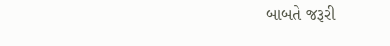બાબતે જરૂરી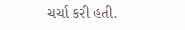ચર્ચા કરી હતી.